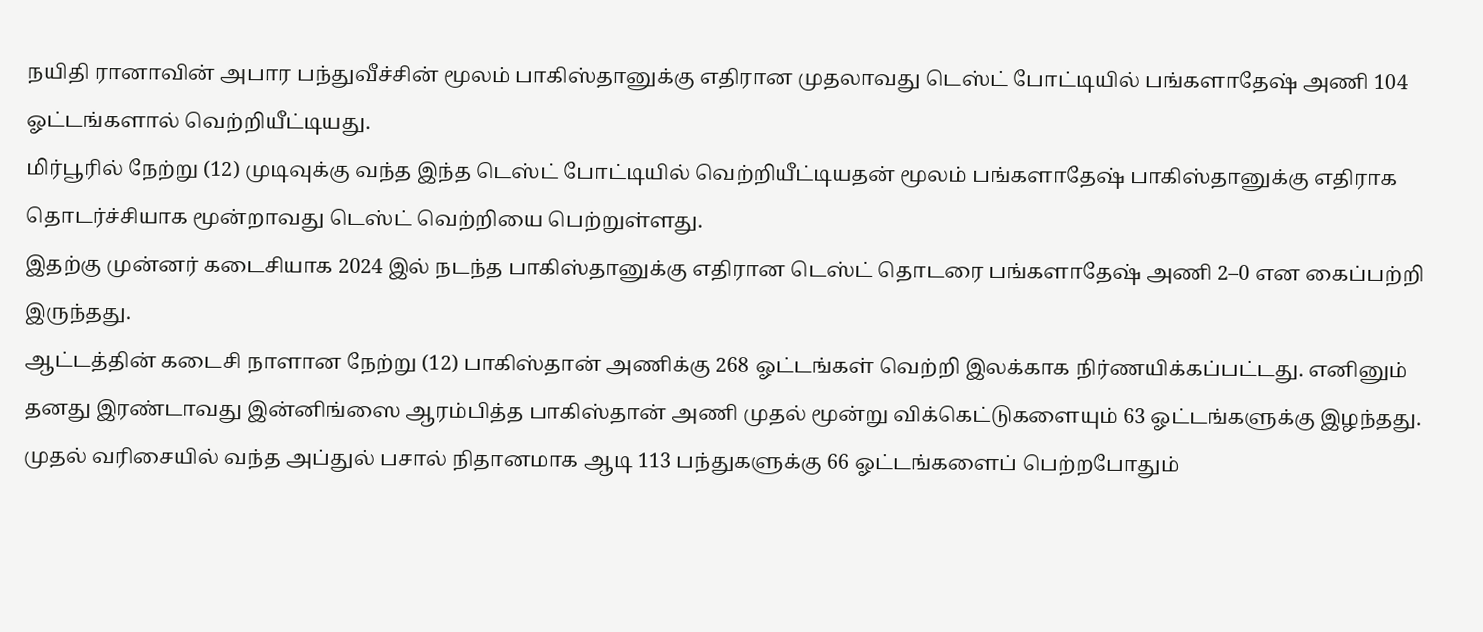நயிதி ரானாவின் அபார பந்துவீச்சின் மூலம் பாகிஸ்தானுக்கு எதிரான முதலாவது டெஸ்ட் போட்டியில் பங்களாதேஷ் அணி 104 ஓட்டங்களால் வெற்றியீட்டியது.
மிர்பூரில் நேற்று (12) முடிவுக்கு வந்த இந்த டெஸ்ட் போட்டியில் வெற்றியீட்டியதன் மூலம் பங்களாதேஷ் பாகிஸ்தானுக்கு எதிராக தொடர்ச்சியாக மூன்றாவது டெஸ்ட் வெற்றியை பெற்றுள்ளது.
இதற்கு முன்னர் கடைசியாக 2024 இல் நடந்த பாகிஸ்தானுக்கு எதிரான டெஸ்ட் தொடரை பங்களாதேஷ் அணி 2–0 என கைப்பற்றி இருந்தது.
ஆட்டத்தின் கடைசி நாளான நேற்று (12) பாகிஸ்தான் அணிக்கு 268 ஓட்டங்கள் வெற்றி இலக்காக நிர்ணயிக்கப்பட்டது. எனினும் தனது இரண்டாவது இன்னிங்ஸை ஆரம்பித்த பாகிஸ்தான் அணி முதல் மூன்று விக்கெட்டுகளையும் 63 ஓட்டங்களுக்கு இழந்தது.
முதல் வரிசையில் வந்த அப்துல் பசால் நிதானமாக ஆடி 113 பந்துகளுக்கு 66 ஓட்டங்களைப் பெற்றபோதும்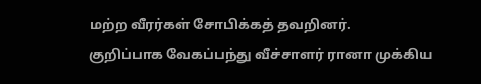மற்ற வீரர்கள் சோபிக்கத் தவறினர்.
குறிப்பாக வேகப்பந்து வீச்சாளர் ரானா முக்கிய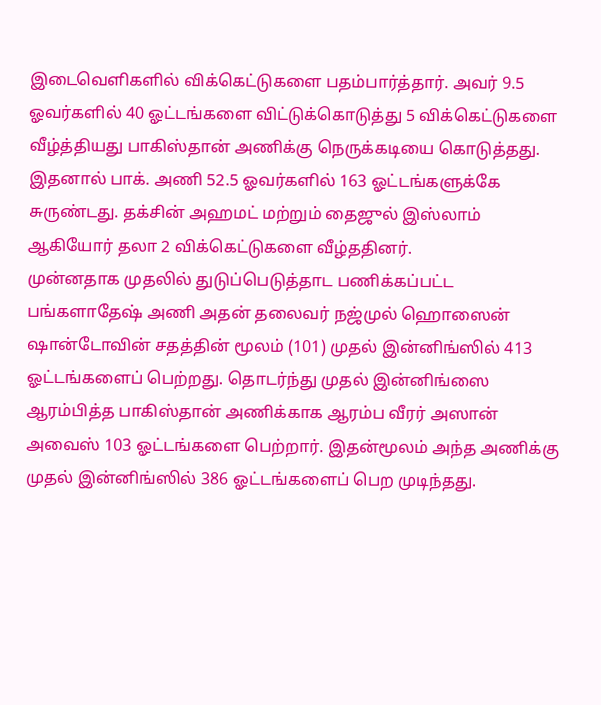இடைவெளிகளில் விக்கெட்டுகளை பதம்பார்த்தார். அவர் 9.5 ஓவர்களில் 40 ஓட்டங்களை விட்டுக்கொடுத்து 5 விக்கெட்டுகளை வீழ்த்தியது பாகிஸ்தான் அணிக்கு நெருக்கடியை கொடுத்தது. இதனால் பாக். அணி 52.5 ஓவர்களில் 163 ஓட்டங்களுக்கே சுருண்டது. தக்சின் அஹமட் மற்றும் தைஜுல் இஸ்லாம் ஆகியோர் தலா 2 விக்கெட்டுகளை வீழ்ததினர்.
முன்னதாக முதலில் துடுப்பெடுத்தாட பணிக்கப்பட்ட பங்களாதேஷ் அணி அதன் தலைவர் நஜ்முல் ஹொஸைன் ஷான்டோவின் சதத்தின் மூலம் (101) முதல் இன்னிங்ஸில் 413 ஓட்டங்களைப் பெற்றது. தொடர்ந்து முதல் இன்னிங்ஸை ஆரம்பித்த பாகிஸ்தான் அணிக்காக ஆரம்ப வீரர் அஸான் அவைஸ் 103 ஓட்டங்களை பெற்றார். இதன்மூலம் அந்த அணிக்கு முதல் இன்னிங்ஸில் 386 ஓட்டங்களைப் பெற முடிந்தது.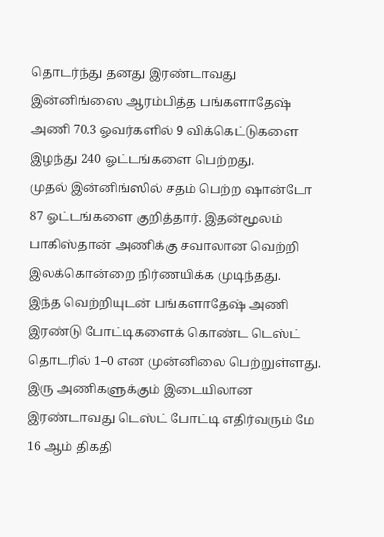தொடர்ந்து தனது இரண்டாவது இன்னிங்ஸை ஆரம்பித்த பங்களாதேஷ் அணி 70.3 ஓவர்களில் 9 விக்கெட்டுகளை இழந்து 240 ஓட்டங்களை பெற்றது.
முதல் இன்னிங்ஸில் சதம் பெற்ற ஷான்டோ 87 ஓட்டங்களை குறித்தார். இதன்மூலம் பாகிஸ்தான் அணிக்கு சவாலான வெற்றி இலக்கொன்றை நிர்ணயிக்க முடிந்தது.
இந்த வெற்றியுடன் பங்களாதேஷ் அணி இரண்டு போட்டிகளைக் கொண்ட டெஸ்ட் தொடரில் 1–0 என முன்னிலை பெற்றுள்ளது. இரு அணிகளுக்கும் இடையிலான இரண்டாவது டெஸ்ட் போட்டி எதிர்வரும் மே 16 ஆம் திகதி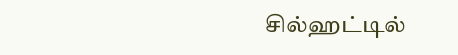சில்ஹட்டில்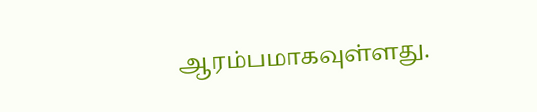ஆரம்பமாகவுள்ளது.